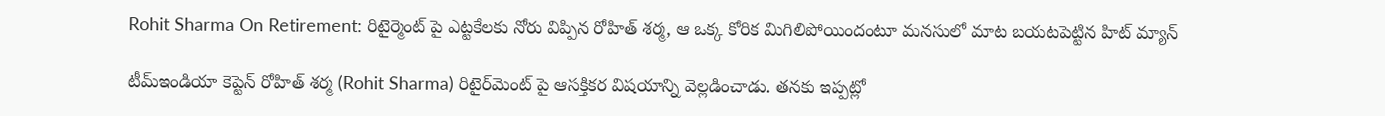Rohit Sharma On Retirement: రిటైర్మెంట్ పై ఎట్ట‌కేల‌కు నోరు విప్పిన రోహిత్ శ‌ర్మ‌, ఆ ఒక్క కోరిక మిగిలిపోయిందంటూ మ‌న‌సులో మాట బ‌య‌ట‌పెట్టిన హిట్ మ్యాన్

టీమ్ఇండియా కెప్టెన్ రోహిత్ శ‌ర్మ (Rohit Sharma) రిటైర్‌మెంట్ పై ఆస‌క్తిక‌ర విష‌యాన్ని వెల్ల‌డించాడు. త‌న‌కు ఇప్ప‌ట్లో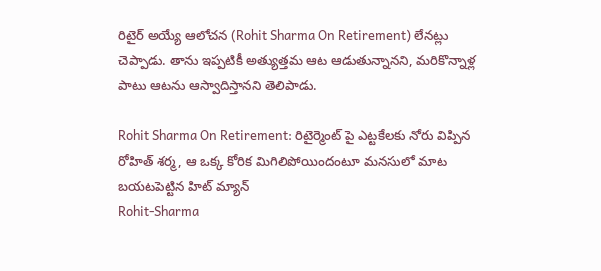రిటైర్ అయ్యే ఆలోచ‌న (Rohit Sharma On Retirement) లేన‌ట్లు చెప్పాడు. తాను ఇప్ప‌టికీ అత్యుత్త‌మ ఆట ఆడుతున్నాన‌ని, మ‌రికొన్నాళ్ల పాటు ఆట‌ను ఆస్వాదిస్తాన‌ని తెలిపాడు.

Rohit Sharma On Retirement: రిటైర్మెంట్ పై ఎట్ట‌కేల‌కు నోరు విప్పిన రోహిత్ శ‌ర్మ‌, ఆ ఒక్క కోరిక మిగిలిపోయిందంటూ మ‌న‌సులో మాట బ‌య‌ట‌పెట్టిన హిట్ మ్యాన్
Rohit-Sharma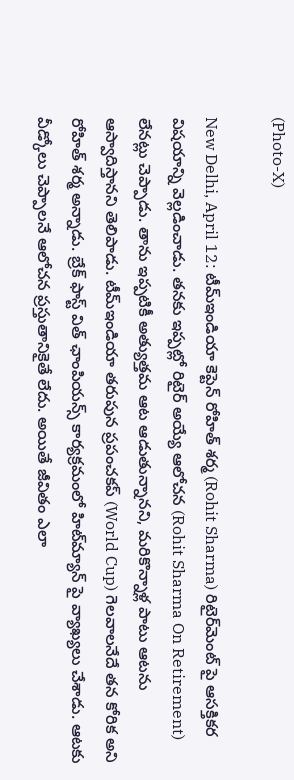(Photo-X)

New Delhi, April 12: టీమ్ఇండియా కెప్టెన్ రోహిత్ శ‌ర్మ (Rohit Sharma) రిటైర్‌మెంట్ పై ఆస‌క్తిక‌ర విష‌యాన్ని వెల్ల‌డించాడు. త‌న‌కు ఇప్ప‌ట్లో రిటైర్ అయ్యే ఆలోచ‌న (Rohit Sharma On Retirement) లేన‌ట్లు చెప్పాడు. తాను ఇప్ప‌టికీ అత్యుత్త‌మ ఆట ఆడుతున్నాన‌ని, మ‌రికొన్నాళ్ల పాటు ఆట‌ను ఆస్వాదిస్తాన‌ని తెలిపాడు. టీమ్ఇండియా త‌రుపున ప్ర‌పంచ‌క‌ప్ (World Cup) గెల‌వాల‌నేదే త‌న కోరిక అని రోహిత్ శ‌ర్మ అన్నాడు. బ్రేక్ ఫాస్ట్ విత్ ఛాంపియ‌న్స్ కార్య‌క్ర‌మంలో హిట్‌మ్యాన్ పై వ్యాఖ్య‌లు చేశాడు. ఆట‌కు వీడ్కోలు చెప్పాల‌నే ఆలోచ‌న ప్ర‌స్తుతానికైతే లేదు. అయితే జీవితం ఎలా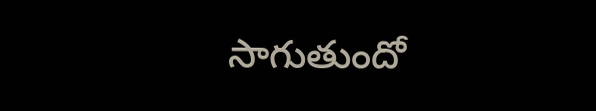సాగుతుందో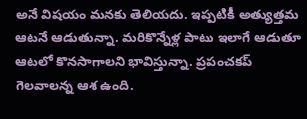అనే విష‌యం మ‌న‌కు తెలియ‌దు. ఇప్ప‌టికీ అత్యుత్త‌మ ఆట‌నే ఆడుతున్నా. మ‌రికొన్నేళ్ల పాటు ఇలాగే ఆడుతూ ఆట‌లో కొన‌సాగాల‌ని భావిస్తున్నా. ప్ర‌పంచ‌క‌ప్ గెల‌వాల‌న్న ఆశ ఉంది.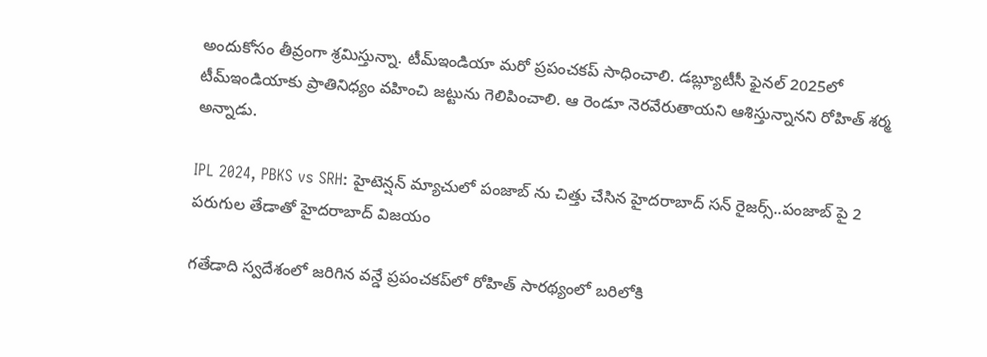అందుకోసం తీవ్రంగా శ్ర‌మిస్తున్నా. టీమ్ఇండియా మ‌రో ప్ర‌పంచ‌క‌ప్ సాధించాలి. డ‌బ్ల్యూటీసీ ఫైన‌ల్ 2025లో టీమ్ఇండియాకు ప్రాతినిధ్యం వ‌హించి జ‌ట్టును గెలిపించాలి. ఆ రెండూ నెర‌వేరుతాయ‌ని ఆశిస్తున్నాన‌ని రోహిత్ శ‌ర్మ అన్నాడు.

IPL 2024, PBKS vs SRH: హైటెన్షన్ మ్యాచులో పంజాబ్ ను చిత్తు చేసిన హైదరాబాద్ సన్ రైజర్స్..పంజాబ్ పై 2 పరుగుల తేడాతో హైదరాబాద్ విజయం

గతేడాది స్వ‌దేశంలో జ‌రిగిన వ‌న్డే ప్ర‌పంచ‌క‌ప్‌లో రోహిత్ సార‌థ్యంలో బ‌రిలోకి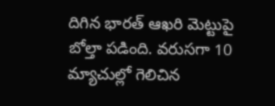దిగిన భార‌త్ ఆఖ‌రి మెట్టుపై బోల్తా ప‌డింది. వ‌రుస‌గా 10 మ్యాచుల్లో గెలిచిన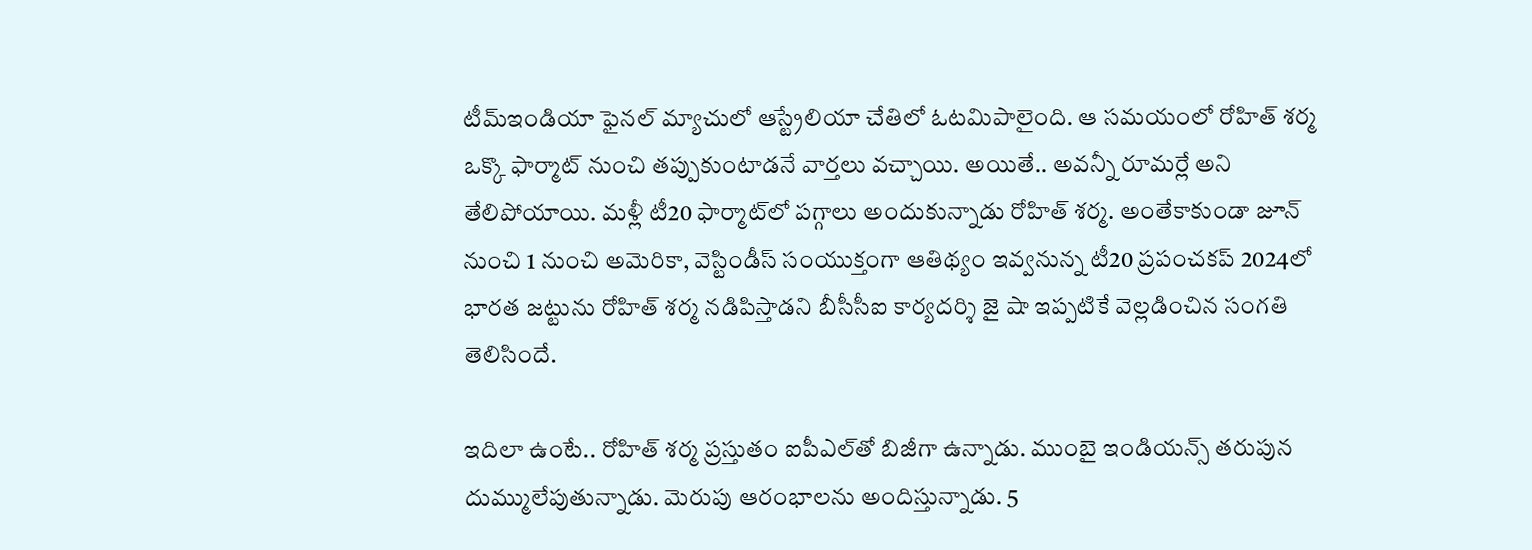టీమ్ఇండియా ఫైన‌ల్ మ్యాచులో ఆస్ట్రేలియా చేతిలో ఓట‌మిపాలైంది. ఆ స‌మ‌యంలో రోహిత్ శ‌ర్మ ఒక్కొ ఫార్మాట్ నుంచి త‌ప్పుకుంటాడ‌నే వార్త‌లు వ‌చ్చాయి. అయితే.. అవ‌న్నీ రూమ‌ర్లే అని తేలిపోయాయి. మ‌ళ్లీ టీ20 ఫార్మాట్‌లో ప‌గ్గాలు అందుకున్నాడు రోహిత్ శ‌ర్మ. అంతేకాకుండా జూన్ నుంచి 1 నుంచి అమెరికా, వెస్టిండీస్ సంయుక్తంగా ఆతిథ్యం ఇవ్వ‌నున్న టీ20 ప్ర‌పంచ‌క‌ప్ 2024లో భార‌త జ‌ట్టును రోహిత్ శ‌ర్మ న‌డిపిస్తాడ‌ని బీసీసీఐ కార్య‌ద‌ర్శి జై షా ఇప్ప‌టికే వెల్ల‌డించిన సంగ‌తి తెలిసిందే.

ఇదిలా ఉంటే.. రోహిత్ శ‌ర్మ ప్ర‌స్తుతం ఐపీఎల్‌తో బిజీగా ఉన్నాడు. ముంబై ఇండియ‌న్స్ త‌రుపున దుమ్ములేపుతున్నాడు. మెరుపు ఆరంభాల‌ను అందిస్తున్నాడు. 5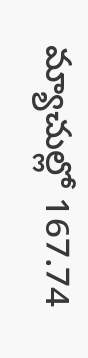మ్యాచుల్లో 167.74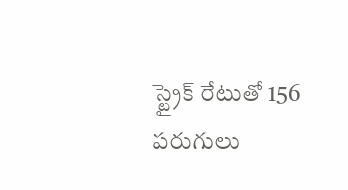స్ట్రైక్ రేటుతో 156 ప‌రుగులు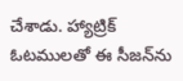చేశాడు. హ్యాట్రిక్ ఓట‌ముల‌తో ఈ సీజ‌న్‌ను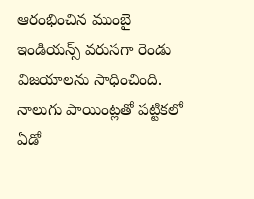ఆరంభించిన ముంబై ఇండియ‌న్స్ వ‌రుస‌గా రెండు విజ‌యాల‌ను సాధించింది. నాలుగు పాయింట్ల‌తో ప‌ట్టిక‌లో ఏడో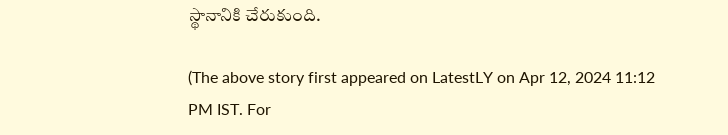స్థానానికి చేరుకుంది.

(The above story first appeared on LatestLY on Apr 12, 2024 11:12 PM IST. For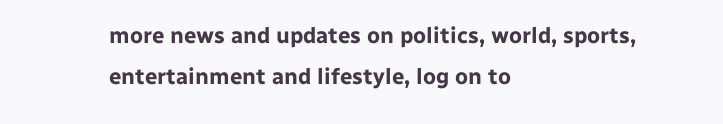more news and updates on politics, world, sports, entertainment and lifestyle, log on to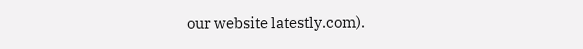our website latestly.com).